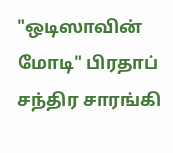"ஒடிஸாவின் மோடி" பிரதாப் சந்திர சாரங்கி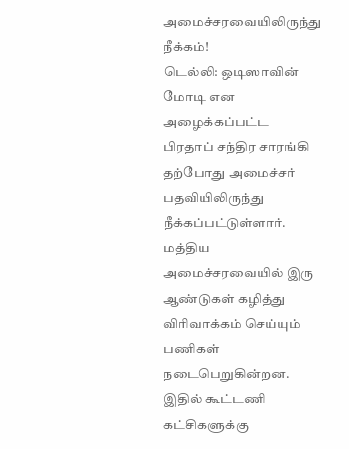அமைச்சரவையிலிருந்து நீக்கம்!
டெல்லி: ஒடிஸாவின் மோடி என அழைக்கப்பட்ட பிரதாப் சந்திர சாரங்கி தற்போது அமைச்சர் பதவியிலிருந்து நீக்கப்பட்டுள்ளார்.
மத்திய அமைச்சரவையில் இரு ஆண்டுகள் கழித்து விரிவாக்கம் செய்யும் பணிகள் நடைபெறுகின்றன. இதில் கூட்டணி கட்சிகளுக்கு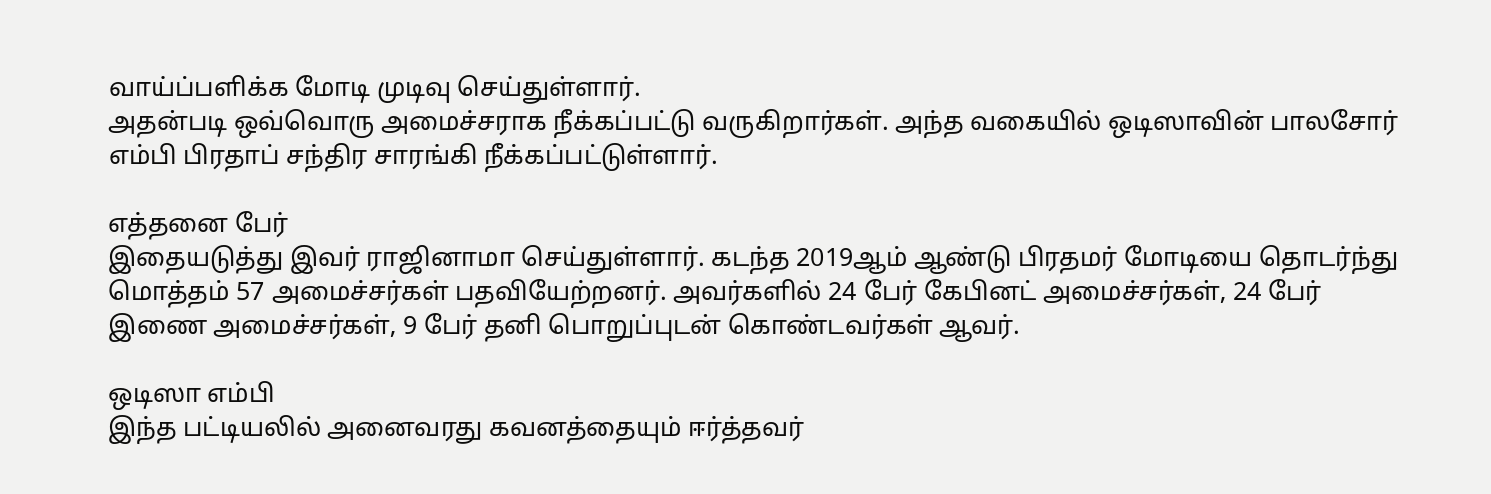வாய்ப்பளிக்க மோடி முடிவு செய்துள்ளார்.
அதன்படி ஒவ்வொரு அமைச்சராக நீக்கப்பட்டு வருகிறார்கள். அந்த வகையில் ஒடிஸாவின் பாலசோர் எம்பி பிரதாப் சந்திர சாரங்கி நீக்கப்பட்டுள்ளார்.

எத்தனை பேர்
இதையடுத்து இவர் ராஜினாமா செய்துள்ளார். கடந்த 2019ஆம் ஆண்டு பிரதமர் மோடியை தொடர்ந்து மொத்தம் 57 அமைச்சர்கள் பதவியேற்றனர். அவர்களில் 24 பேர் கேபினட் அமைச்சர்கள், 24 பேர் இணை அமைச்சர்கள், 9 பேர் தனி பொறுப்புடன் கொண்டவர்கள் ஆவர்.

ஒடிஸா எம்பி
இந்த பட்டியலில் அனைவரது கவனத்தையும் ஈர்த்தவர்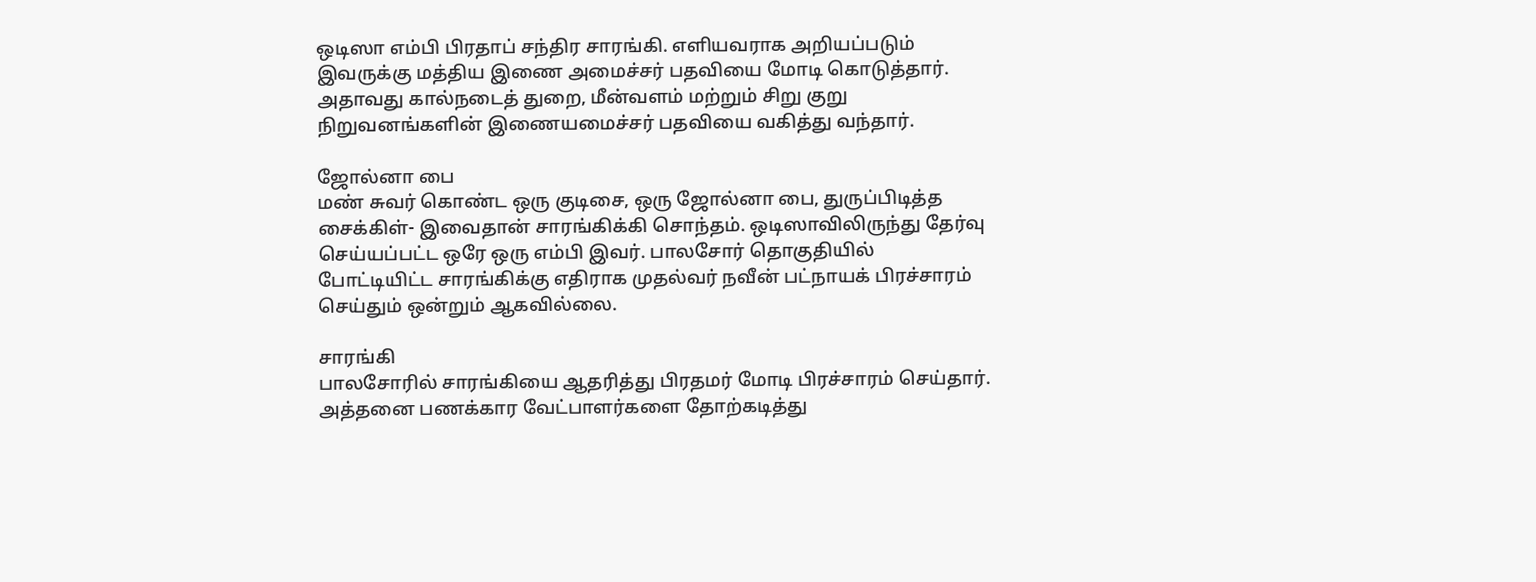ஒடிஸா எம்பி பிரதாப் சந்திர சாரங்கி. எளியவராக அறியப்படும் இவருக்கு மத்திய இணை அமைச்சர் பதவியை மோடி கொடுத்தார். அதாவது கால்நடைத் துறை, மீன்வளம் மற்றும் சிறு குறு நிறுவனங்களின் இணையமைச்சர் பதவியை வகித்து வந்தார்.

ஜோல்னா பை
மண் சுவர் கொண்ட ஒரு குடிசை, ஒரு ஜோல்னா பை, துருப்பிடித்த சைக்கிள்- இவைதான் சாரங்கிக்கி சொந்தம். ஒடிஸாவிலிருந்து தேர்வு செய்யப்பட்ட ஒரே ஒரு எம்பி இவர். பாலசோர் தொகுதியில் போட்டியிட்ட சாரங்கிக்கு எதிராக முதல்வர் நவீன் பட்நாயக் பிரச்சாரம் செய்தும் ஒன்றும் ஆகவில்லை.

சாரங்கி
பாலசோரில் சாரங்கியை ஆதரித்து பிரதமர் மோடி பிரச்சாரம் செய்தார். அத்தனை பணக்கார வேட்பாளர்களை தோற்கடித்து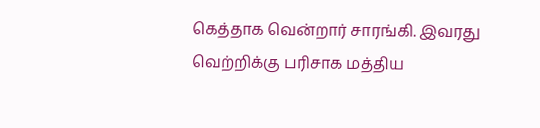கெத்தாக வென்றார் சாரங்கி. இவரது வெற்றிக்கு பரிசாக மத்திய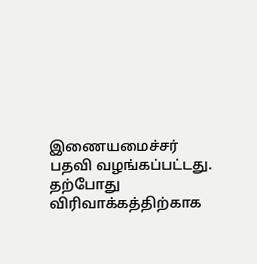இணையமைச்சர் பதவி வழங்கப்பட்டது. தற்போது விரிவாக்கத்திற்காக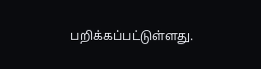பறிக்கப்பட்டுள்ளது.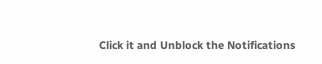Click it and Unblock the Notifications